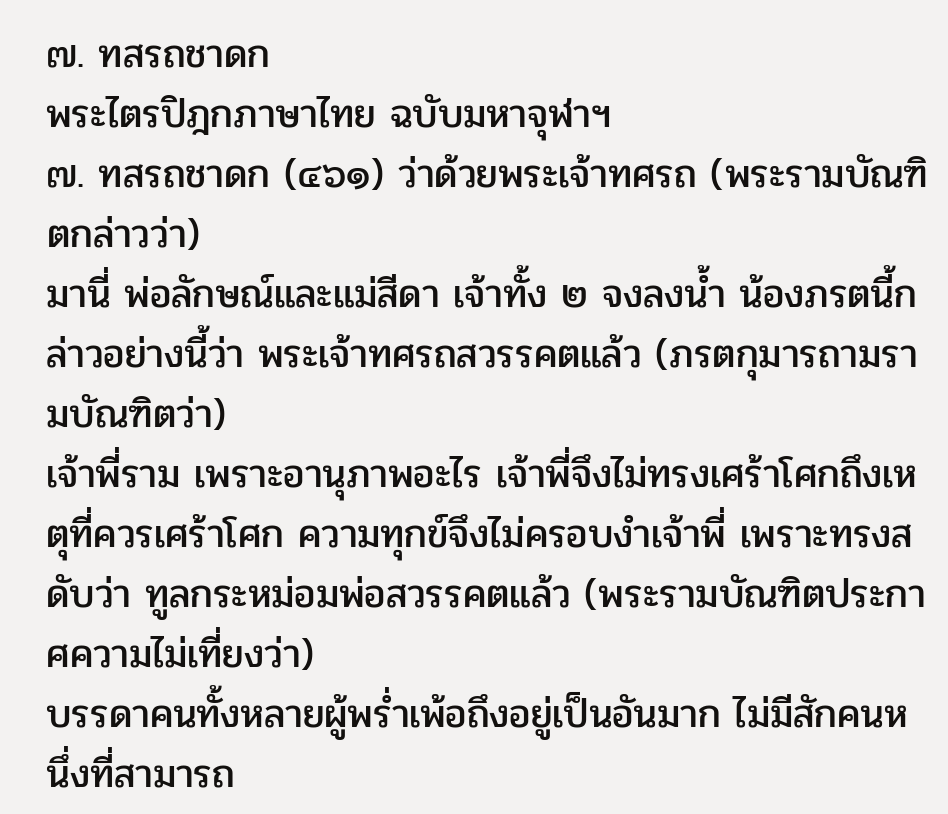๗. ทสรถชาดก
พระไตรปิฎกภาษาไทย ฉบับมหาจุฬาฯ
๗. ทสรถชาดก (๔๖๑) ว่าด้วยพระเจ้าทศรถ (พระรามบัณฑิตกล่าวว่า)
มานี่ พ่อลักษณ์และแม่สีดา เจ้าทั้ง ๒ จงลงน้ำ น้องภรตนี้กล่าวอย่างนี้ว่า พระเจ้าทศรถสวรรคตแล้ว (ภรตกุมารถามรามบัณฑิตว่า)
เจ้าพี่ราม เพราะอานุภาพอะไร เจ้าพี่จึงไม่ทรงเศร้าโศกถึงเหตุที่ควรเศร้าโศก ความทุกข์จึงไม่ครอบงำเจ้าพี่ เพราะทรงสดับว่า ทูลกระหม่อมพ่อสวรรคตแล้ว (พระรามบัณฑิตประกาศความไม่เที่ยงว่า)
บรรดาคนทั้งหลายผู้พร่ำเพ้อถึงอยู่เป็นอันมาก ไม่มีสักคนหนึ่งที่สามารถ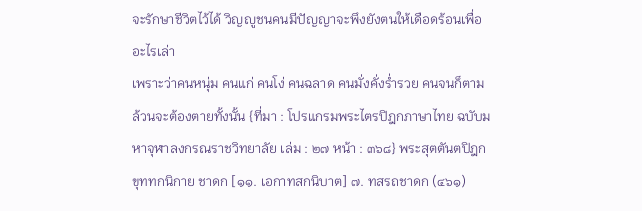จะรักษาชีวิตไว้ได้ วิญญูชนคนมีปัญญาจะพึงยังตนให้เดือดร้อนเพื่ออะไรเล่า
เพราะว่าคนหนุ่ม คนแก่ คนโง่ คนฉลาด คนมั่งคั่งร่ำรวย คนจนก็ตาม ล้วนจะต้องตายทั้งนั้น {ที่มา : โปรแกรมพระไตรปิฎกภาษาไทย ฉบับมหาจุฬาลงกรณราชวิทยาลัย เล่ม : ๒๗ หน้า : ๓๖๘} พระสุตตันตปิฎก ขุททกนิกาย ชาดก [๑๑. เอกาทสกนิบาต] ๗. ทสรถชาดก (๔๖๑)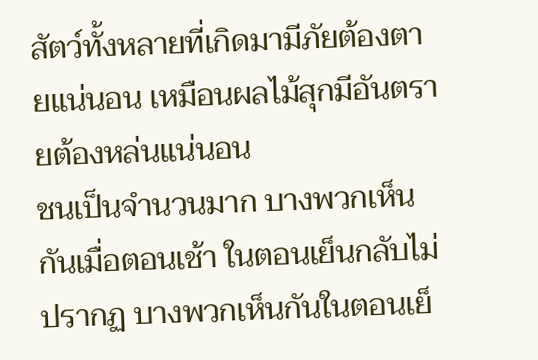สัตว์ทั้งหลายที่เกิดมามีภัยต้องตายแน่นอน เหมือนผลไม้สุกมีอันตรายต้องหล่นแน่นอน
ชนเป็นจำนวนมาก บางพวกเห็นกันเมื่อตอนเช้า ในตอนเย็นกลับไม่ปรากฏ บางพวกเห็นกันในตอนเย็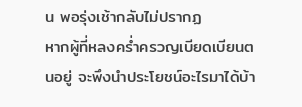น พอรุ่งเช้ากลับไม่ปรากฏ
หากผู้ที่หลงคร่ำครวญเบียดเบียนตนอยู่ จะพึงนำประโยชน์อะไรมาได้บ้า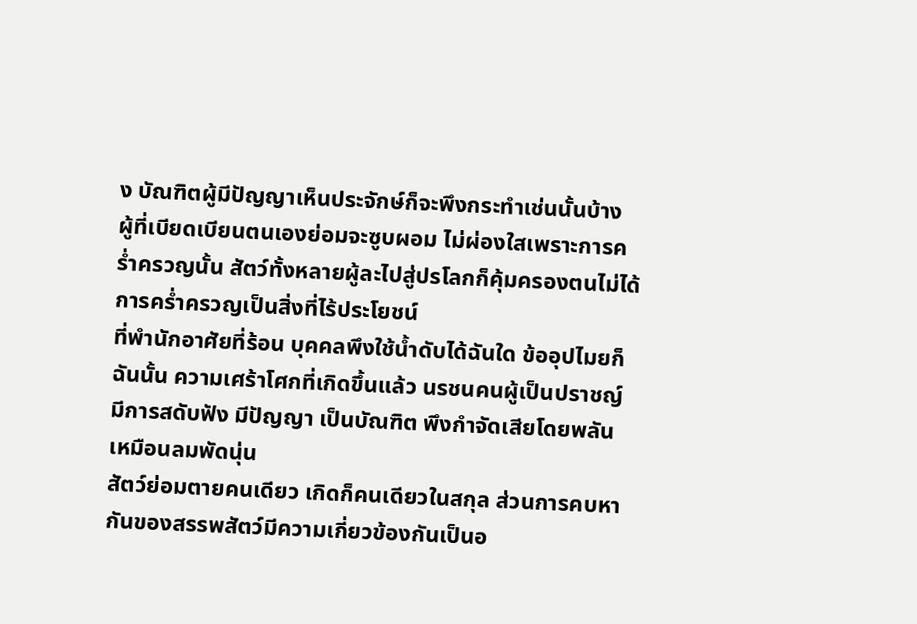ง บัณฑิตผู้มีปัญญาเห็นประจักษ์ก็จะพึงกระทำเช่นนั้นบ้าง
ผู้ที่เบียดเบียนตนเองย่อมจะซูบผอม ไม่ผ่องใสเพราะการคร่ำครวญนั้น สัตว์ทั้งหลายผู้ละไปสู่ปรโลกก็คุ้มครองตนไม่ได้ การคร่ำครวญเป็นสิ่งที่ไร้ประโยชน์
ที่พำนักอาศัยที่ร้อน บุคคลพึงใช้น้ำดับได้ฉันใด ข้ออุปไมยก็ฉันนั้น ความเศร้าโศกที่เกิดขึ้นแล้ว นรชนคนผู้เป็นปราชญ์มีการสดับฟัง มีปัญญา เป็นบัณฑิต พึงกำจัดเสียโดยพลันเหมือนลมพัดนุ่น
สัตว์ย่อมตายคนเดียว เกิดก็คนเดียวในสกุล ส่วนการคบหากันของสรรพสัตว์มีความเกี่ยวข้องกันเป็นอ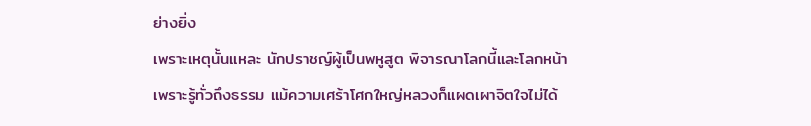ย่างยิ่ง
เพราะเหตุนั้นแหละ นักปราชญ์ผู้เป็นพหูสูต พิจารณาโลกนี้และโลกหน้า เพราะรู้ทั่วถึงธรรม แม้ความเศร้าโศกใหญ่หลวงก็แผดเผาจิตใจไม่ได้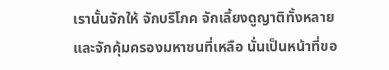เรานั้นจักให้ จักบริโภค จักเลี้ยงดูญาติทั้งหลาย และจักคุ้มครองมหาชนที่เหลือ นั่นเป็นหน้าที่ขอ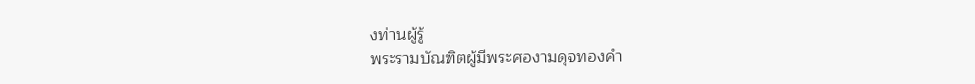งท่านผู้รู้
พระรามบัณฑิตผู้มีพระศองามดุจทองคำ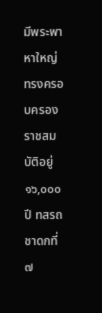มีพระพาหาใหญ่ ทรงครอบครองราชสมบัติอยู่ ๑๖,๐๐๐ ปี ทสรถชาดกที่ ๗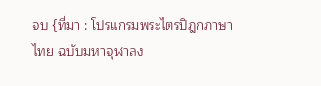จบ {ที่มา : โปรแกรมพระไตรปิฎกภาษาไทย ฉบับมหาจุฬาลง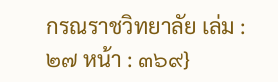กรณราชวิทยาลัย เล่ม : ๒๗ หน้า : ๓๖๙}